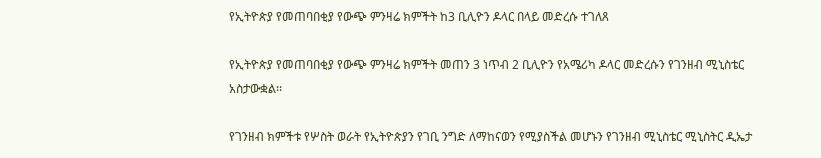የኢትዮጵያ የመጠባበቂያ የውጭ ምንዛሬ ክምችት ከ3 ቢሊዮን ዶላር በላይ መድረሱ ተገለጸ

የኢትዮጵያ የመጠባበቂያ የውጭ ምንዛሬ ክምችት መጠን 3 ነጥብ 2 ቢሊዮን የአሜሪካ ዶላር መድረሱን የገንዘብ ሚኒስቴር አስታውቋል፡፡

የገንዘብ ክምችቱ የሦስት ወራት የኢትዮጵያን የገቢ ንግድ ለማከናወን የሚያስችል መሆኑን የገንዘብ ሚኒስቴር ሚኒስትር ዲኤታ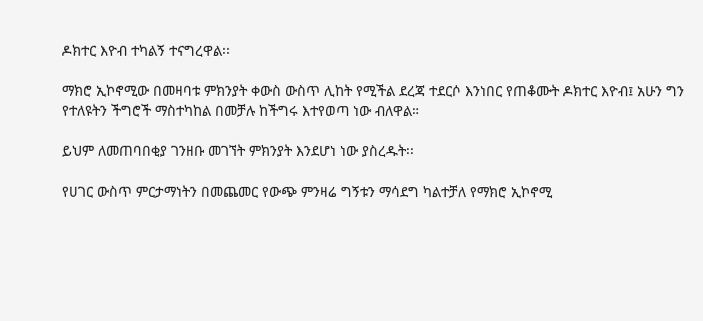ዶክተር እዮብ ተካልኝ ተናግረዋል፡፡

ማክሮ ኢኮኖሚው በመዛባቱ ምክንያት ቀውስ ውስጥ ሊከት የሚችል ደረጃ ተደርሶ እንነበር የጠቆሙት ዶክተር እዮብ፤ አሁን ግን የተለዩትን ችግሮች ማስተካከል በመቻሉ ከችግሩ እተየወጣ ነው ብለዋል።

ይህም ለመጠባበቂያ ገንዘቡ መገኘት ምክንያት እንደሆነ ነው ያስረዱት፡፡

የሀገር ውስጥ ምርታማነትን በመጨመር የውጭ ምንዛሬ ግኝቱን ማሳደግ ካልተቻለ የማክሮ ኢኮኖሚ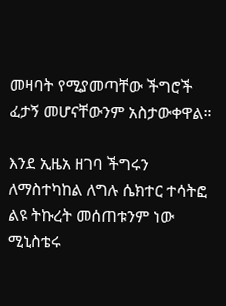መዛባት የሚያመጣቸው ችግሮች ፈታኝ መሆናቸውንም አስታውቀዋል።

እንደ ኢዜአ ዘገባ ችግሩን ለማስተካከል ለግሉ ሴክተር ተሳትፎ ልዩ ትኩረት መሰጠቱንም ነው ሚኒስቴሩ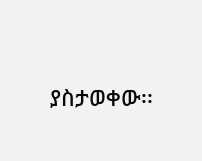ያስታወቀው፡፡